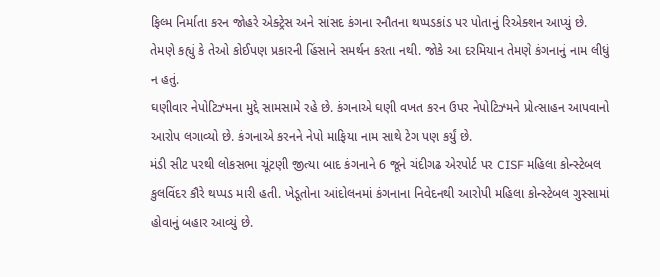ફિલ્મ નિર્માતા કરન જોહરે એક્ટ્રેસ અને સાંસદ કંગના રનૌતના થપ્પડકાંડ પર પોતાનું રિએક્શન આપ્યું છે. તેમણે કહ્યું કે તેઓ કોઈપણ પ્રકારની હિંસાને સમર્થન કરતા નથી. જોકે આ દરમિયાન તેમણે કંગનાનું નામ લીધું ન હતું.
ઘણીવાર નેપોટિઝ્મના મુદ્દે સામસામે રહે છે. કંગનાએ ઘણી વખત કરન ઉપર નેપોટિઝ્મને પ્રોત્સાહન આપવાનો આરોપ લગાવ્યો છે. કંગનાએ કરનને નેપો માફિયા નામ સાથે ટેગ પણ કર્યું છે.
મંડી સીટ પરથી લોકસભા ચૂંટણી જીત્યા બાદ કંગનાને 6 જૂને ચંદીગઢ એરપોર્ટ પર CISF મહિલા કોન્સ્ટેબલ કુલવિંદર કૌરે થપ્પડ મારી હતી. ખેડૂતોના આંદોલનમાં કંગનાના નિવેદનથી આરોપી મહિલા કોન્સ્ટેબલ ગુસ્સામાં હોવાનું બહાર આવ્યું છે.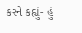કરને કહ્યું- હું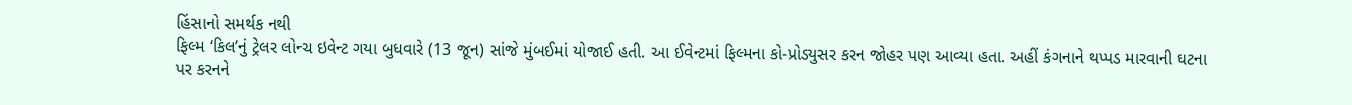હિંસાનો સમર્થક નથી
ફિલ્મ ‘કિલ’નું ટ્રેલર લોન્ચ ઇવેન્ટ ગયા બુધવારે (13 જૂન) સાંજે મુંબઈમાં યોજાઈ હતી. આ ઈવેન્ટમાં ફિલ્મના કો-પ્રોડ્યુસર કરન જોહર પણ આવ્યા હતા. અહીં કંગનાને થપ્પડ મારવાની ઘટના પર કરનને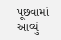પૂછવામાં આવ્યું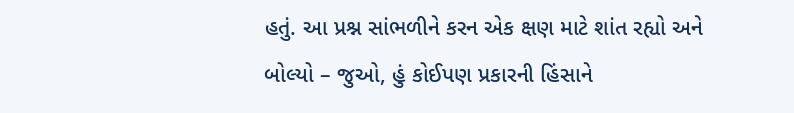હતું. આ પ્રશ્ન સાંભળીને કરન એક ક્ષણ માટે શાંત રહ્યો અને બોલ્યો – જુઓ, હું કોઈપણ પ્રકારની હિંસાને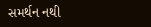સમર્થન નથી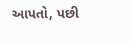આપતો, પછી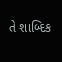તે શાબ્દિક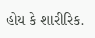હોય કે શારીરિક.